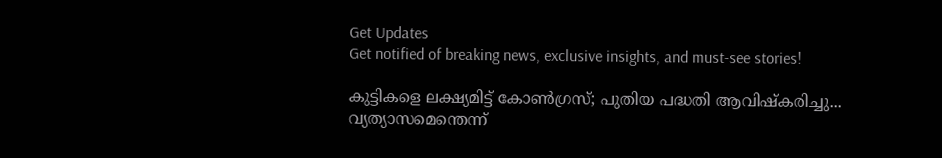Get Updates
Get notified of breaking news, exclusive insights, and must-see stories!

കുട്ടികളെ ലക്ഷ്യമിട്ട് കോണ്‍ഗ്രസ്; പുതിയ പദ്ധതി ആവിഷ്‌കരിച്ചു... വ്യത്യാസമെന്തെന്ന്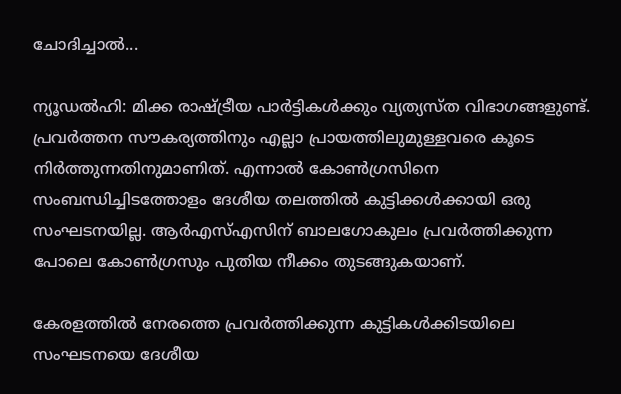ചോദിച്ചാല്‍...

ന്യൂഡല്‍ഹി: മിക്ക രാഷ്ട്രീയ പാര്‍ട്ടികള്‍ക്കും വ്യത്യസ്ത വിഭാഗങ്ങളുണ്ട്. പ്രവര്‍ത്തന സൗകര്യത്തിനും എല്ലാ പ്രായത്തിലുമുള്ളവരെ കൂടെ നിര്‍ത്തുന്നതിനുമാണിത്. എന്നാല്‍ കോണ്‍ഗ്രസിനെ സംബന്ധിച്ചിടത്തോളം ദേശീയ തലത്തില്‍ കുട്ടിക്കള്‍ക്കായി ഒരു സംഘടനയില്ല. ആര്‍എസ്എസിന് ബാലഗോകുലം പ്രവര്‍ത്തിക്കുന്ന പോലെ കോണ്‍ഗ്രസും പുതിയ നീക്കം തുടങ്ങുകയാണ്.

കേരളത്തില്‍ നേരത്തെ പ്രവര്‍ത്തിക്കുന്ന കുട്ടികള്‍ക്കിടയിലെ സംഘടനയെ ദേശീയ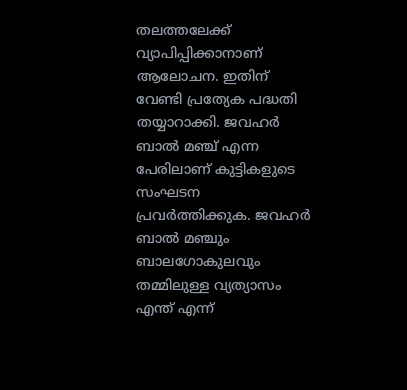തലത്തലേക്ക് വ്യാപിപ്പിക്കാനാണ് ആലോചന. ഇതിന് വേണ്ടി പ്രത്യേക പദ്ധതി തയ്യാറാക്കി. ജവഹര്‍ ബാല്‍ മഞ്ച് എന്ന പേരിലാണ് കുട്ടികളുടെ സംഘടന പ്രവര്‍ത്തിക്കുക. ജവഹര്‍ ബാല്‍ മഞ്ചും ബാലഗോകുലവും തമ്മിലുള്ള വ്യത്യാസം എന്ത് എന്ന്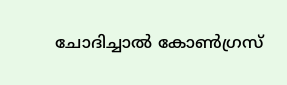ചോദിച്ചാല്‍ കോണ്‍ഗ്രസ്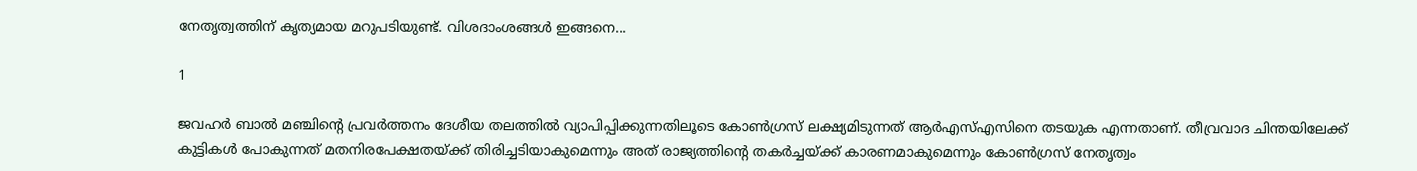നേതൃത്വത്തിന് കൃത്യമായ മറുപടിയുണ്ട്. വിശദാംശങ്ങള്‍ ഇങ്ങനെ...

1

ജവഹര്‍ ബാല്‍ മഞ്ചിന്റെ പ്രവര്‍ത്തനം ദേശീയ തലത്തില്‍ വ്യാപിപ്പിക്കുന്നതിലൂടെ കോണ്‍ഗ്രസ് ലക്ഷ്യമിടുന്നത് ആര്‍എസ്എസിനെ തടയുക എന്നതാണ്. തീവ്രവാദ ചിന്തയിലേക്ക് കുട്ടികള്‍ പോകുന്നത് മതനിരപേക്ഷതയ്ക്ക് തിരിച്ചടിയാകുമെന്നും അത് രാജ്യത്തിന്റെ തകര്‍ച്ചയ്ക്ക് കാരണമാകുമെന്നും കോണ്‍ഗ്രസ് നേതൃത്വം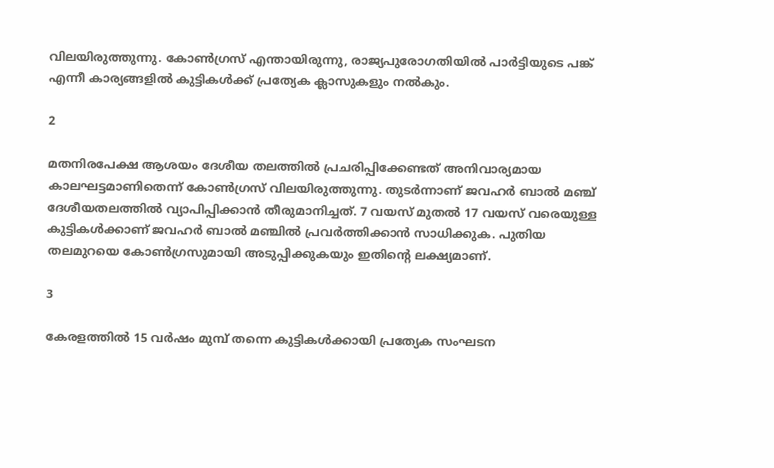വിലയിരുത്തുന്നു. കോണ്‍ഗ്രസ് എന്തായിരുന്നു, രാജ്യപുരോഗതിയില്‍ പാര്‍ട്ടിയുടെ പങ്ക് എന്നീ കാര്യങ്ങളില്‍ കുട്ടികള്‍ക്ക് പ്രത്യേക ക്ലാസുകളും നല്‍കും.

2

മതനിരപേക്ഷ ആശയം ദേശീയ തലത്തില്‍ പ്രചരിപ്പിക്കേണ്ടത് അനിവാര്യമായ കാലഘട്ടമാണിതെന്ന് കോണ്‍ഗ്രസ് വിലയിരുത്തുന്നു. തുടര്‍ന്നാണ് ജവഹര്‍ ബാല്‍ മഞ്ച് ദേശീയതലത്തില്‍ വ്യാപിപ്പിക്കാന്‍ തീരുമാനിച്ചത്. 7 വയസ് മുതല്‍ 17 വയസ് വരെയുള്ള കുട്ടികള്‍ക്കാണ് ജവഹര്‍ ബാല്‍ മഞ്ചില്‍ പ്രവര്‍ത്തിക്കാന്‍ സാധിക്കുക. പുതിയ തലമുറയെ കോണ്‍ഗ്രസുമായി അടുപ്പിക്കുകയും ഇതിന്റെ ലക്ഷ്യമാണ്.

3

കേരളത്തില്‍ 15 വര്‍ഷം മുമ്പ് തന്നെ കുട്ടികള്‍ക്കായി പ്രത്യേക സംഘടന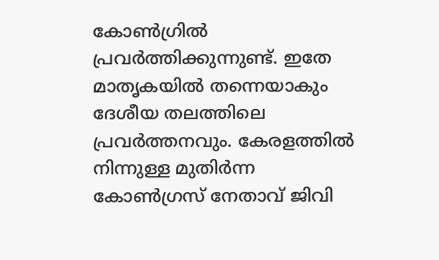കോണ്‍ഗ്രില്‍ പ്രവര്‍ത്തിക്കുന്നുണ്ട്. ഇതേ മാതൃകയില്‍ തന്നെയാകും ദേശീയ തലത്തിലെ പ്രവര്‍ത്തനവും. കേരളത്തില്‍ നിന്നുള്ള മുതിര്‍ന്ന കോണ്‍ഗ്രസ് നേതാവ് ജിവി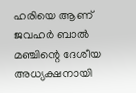ഹരിയെ ആണ് ജവഹര്‍ ബാല്‍ മഞ്ചിന്റെ ദേശീയ അധ്യക്ഷനായി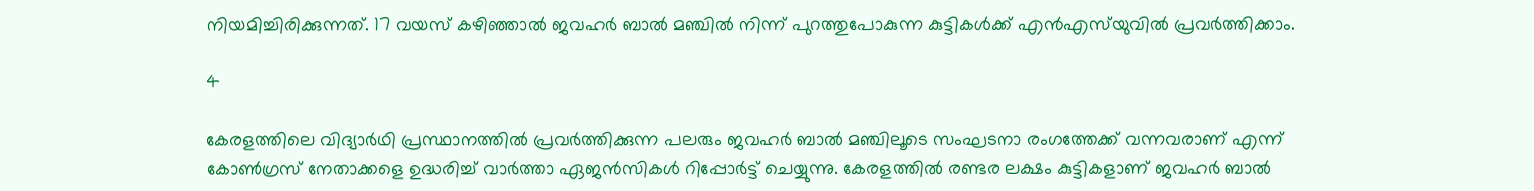നിയമിച്ചിരിക്കുന്നത്. 17 വയസ് കഴിഞ്ഞാല്‍ ജവഹര്‍ ബാല്‍ മഞ്ചില്‍ നിന്ന് പുറത്തുപോകുന്ന കുട്ടികള്‍ക്ക് എന്‍എസ്‌യുവില്‍ പ്രവര്‍ത്തിക്കാം.

4

കേരളത്തിലെ വിദ്യാര്‍ഥി പ്രസ്ഥാനത്തില്‍ പ്രവര്‍ത്തിക്കുന്ന പലരും ജവഹര്‍ ബാല്‍ മഞ്ചിലൂടെ സംഘടനാ രംഗത്തേക്ക് വന്നവരാണ് എന്ന് കോണ്‍ഗ്രസ് നേതാക്കളെ ഉദ്ധരിച്ച് വാര്‍ത്താ ഏജന്‍സികള്‍ റിപ്പോര്‍ട്ട് ചെയ്യുന്നു. കേരളത്തില്‍ രണ്ടര ലക്ഷം കുട്ടികളാണ് ജവഹര്‍ ബാല്‍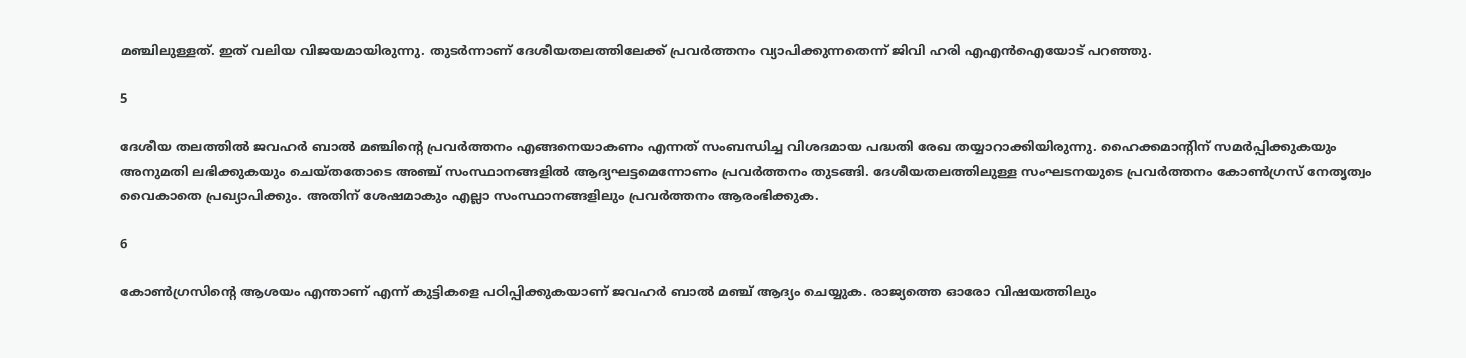മഞ്ചിലുള്ളത്. ഇത് വലിയ വിജയമായിരുന്നു. തുടര്‍ന്നാണ് ദേശീയതലത്തിലേക്ക് പ്രവര്‍ത്തനം വ്യാപിക്കുന്നതെന്ന് ജിവി ഹരി എഎന്‍ഐയോട് പറഞ്ഞു.

5

ദേശീയ തലത്തില്‍ ജവഹര്‍ ബാല്‍ മഞ്ചിന്റെ പ്രവര്‍ത്തനം എങ്ങനെയാകണം എന്നത് സംബന്ധിച്ച വിശദമായ പദ്ധതി രേഖ തയ്യാറാക്കിയിരുന്നു. ഹൈക്കമാന്റിന് സമര്‍പ്പിക്കുകയും അനുമതി ലഭിക്കുകയും ചെയ്തതോടെ അഞ്ച് സംസ്ഥാനങ്ങളില്‍ ആദ്യഘട്ടമെന്നോണം പ്രവര്‍ത്തനം തുടങ്ങി. ദേശീയതലത്തിലുള്ള സംഘടനയുടെ പ്രവര്‍ത്തനം കോണ്‍ഗ്രസ് നേതൃത്വം വൈകാതെ പ്രഖ്യാപിക്കും. അതിന് ശേഷമാകും എല്ലാ സംസ്ഥാനങ്ങളിലും പ്രവര്‍ത്തനം ആരംഭിക്കുക.

6

കോണ്‍ഗ്രസിന്റെ ആശയം എന്താണ് എന്ന് കുട്ടികളെ പഠിപ്പിക്കുകയാണ് ജവഹര്‍ ബാല്‍ മഞ്ച് ആദ്യം ചെയ്യുക. രാജ്യത്തെ ഓരോ വിഷയത്തിലും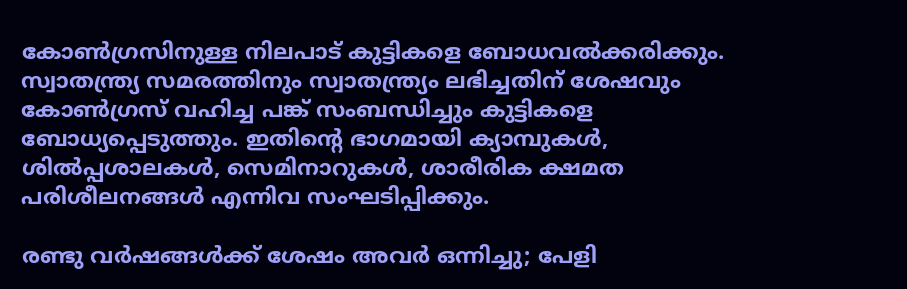കോണ്‍ഗ്രസിനുള്ള നിലപാട് കുട്ടികളെ ബോധവല്‍ക്കരിക്കും. സ്വാതന്ത്ര്യ സമരത്തിനും സ്വാതന്ത്ര്യം ലഭിച്ചതിന് ശേഷവും കോണ്‍ഗ്രസ് വഹിച്ച പങ്ക് സംബന്ധിച്ചും കുട്ടികളെ ബോധ്യപ്പെടുത്തും. ഇതിന്റെ ഭാഗമായി ക്യാമ്പുകള്‍, ശില്‍പ്പശാലകള്‍, സെമിനാറുകള്‍, ശാരീരിക ക്ഷമത പരിശീലനങ്ങള്‍ എന്നിവ സംഘടിപ്പിക്കും.

രണ്ടു വര്‍ഷങ്ങള്‍ക്ക് ശേഷം അവര്‍ ഒന്നിച്ചു; പേളി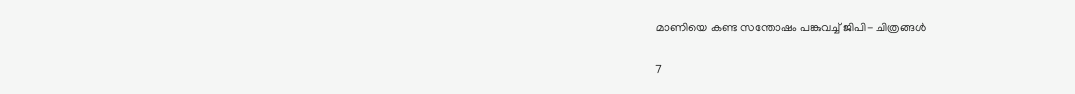മാണിയെ കണ്ട സന്തോഷം പങ്കുവച്ച് ജിപി- ചിത്രങ്ങള്‍

7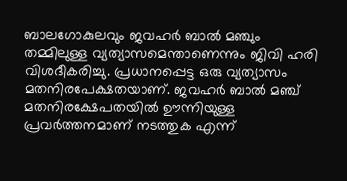ബാലഗോകുലവും ജവഹര്‍ ബാല്‍ മഞ്ചും തമ്മിലുള്ള വ്യത്യാസമെന്താണെന്നും ജിവി ഹരി വിശദീകരിച്ചു. പ്രധാനപ്പെട്ട ഒരു വ്യത്യാസം മതനിരപേക്ഷതയാണ്. ജവഹര്‍ ബാല്‍ മഞ്ച് മതനിരക്ഷേപതയില്‍ ഊന്നിയുള്ള പ്രവര്‍ത്തനമാണ് നടത്തുക എന്ന്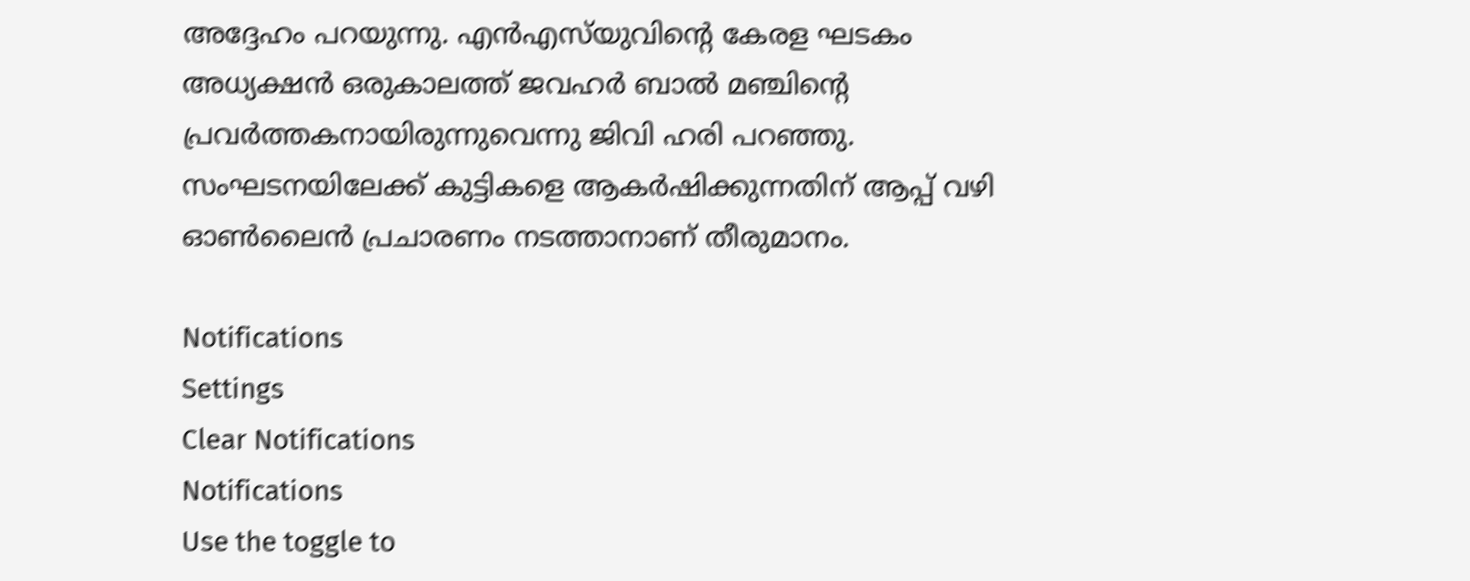അദ്ദേഹം പറയുന്നു. എന്‍എസ്‌യുവിന്റെ കേരള ഘടകം അധ്യക്ഷന്‍ ഒരുകാലത്ത് ജവഹര്‍ ബാല്‍ മഞ്ചിന്റെ പ്രവര്‍ത്തകനായിരുന്നുവെന്നു ജിവി ഹരി പറഞ്ഞു. സംഘടനയിലേക്ക് കുട്ടികളെ ആകര്‍ഷിക്കുന്നതിന് ആപ്പ് വഴി ഓണ്‍ലൈന്‍ പ്രചാരണം നടത്താനാണ് തീരുമാനം.

Notifications
Settings
Clear Notifications
Notifications
Use the toggle to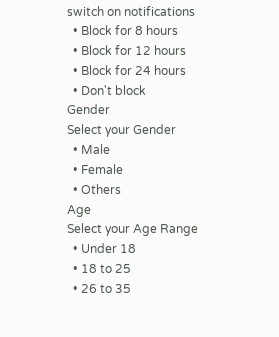switch on notifications
  • Block for 8 hours
  • Block for 12 hours
  • Block for 24 hours
  • Don't block
Gender
Select your Gender
  • Male
  • Female
  • Others
Age
Select your Age Range
  • Under 18
  • 18 to 25
  • 26 to 35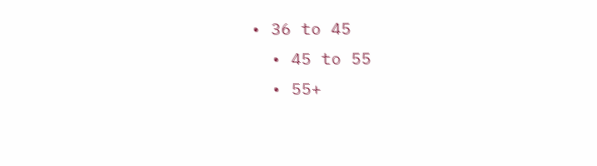• 36 to 45
  • 45 to 55
  • 55+